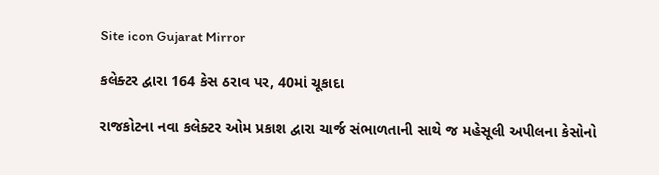Site icon Gujarat Mirror

કલેક્ટર દ્વારા 164 કેસ ઠરાવ પર, 40માં ચૂકાદા

રાજકોટના નવા કલેક્ટર ઓમ પ્રકાશ દ્વારા ચાર્જ સંભાળતાની સાથે જ મહેસૂલી અપીલના કેસોનો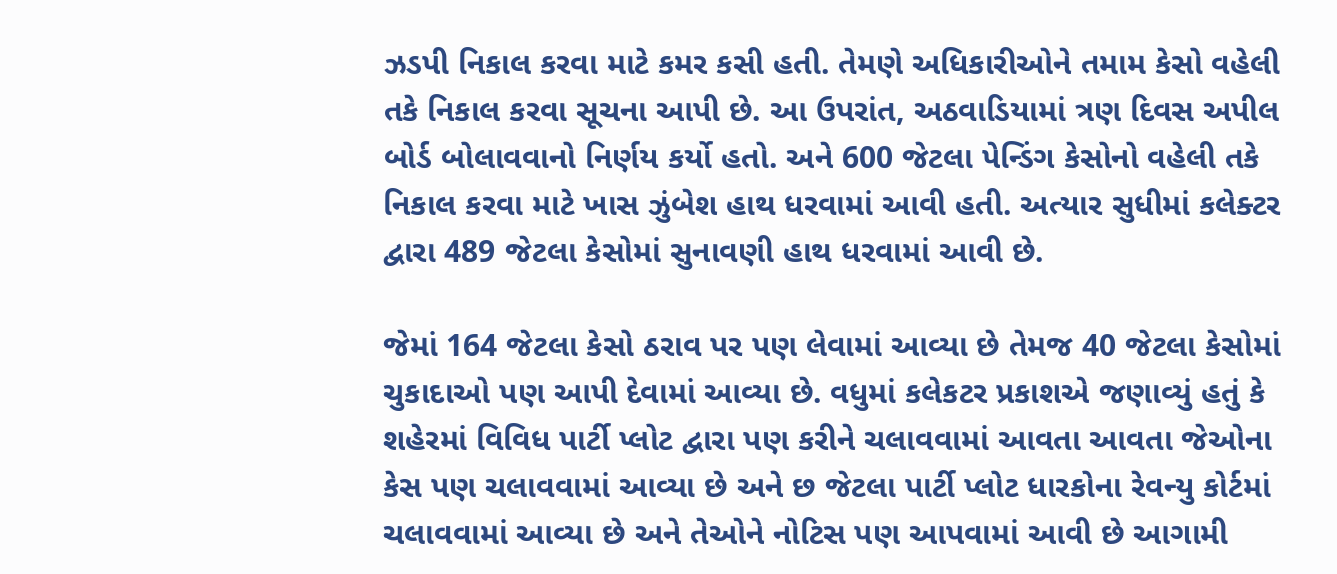ઝડપી નિકાલ કરવા માટે કમર કસી હતી. તેમણે અધિકારીઓને તમામ કેસો વહેલી તકે નિકાલ કરવા સૂચના આપી છે. આ ઉપરાંત, અઠવાડિયામાં ત્રણ દિવસ અપીલ બોર્ડ બોલાવવાનો નિર્ણય કર્યો હતો. અને 600 જેટલા પેન્ડિંગ કેસોનો વહેલી તકે નિકાલ કરવા માટે ખાસ ઝુંબેશ હાથ ધરવામાં આવી હતી. અત્યાર સુધીમાં કલેક્ટર દ્વારા 489 જેટલા કેસોમાં સુનાવણી હાથ ધરવામાં આવી છે.

જેમાં 164 જેટલા કેસો ઠરાવ પર પણ લેવામાં આવ્યા છે તેમજ 40 જેટલા કેસોમાં ચુકાદાઓ પણ આપી દેવામાં આવ્યા છે. વધુમાં કલેકટર પ્રકાશએ જણાવ્યું હતું કે શહેરમાં વિવિધ પાર્ટી પ્લોટ દ્વારા પણ કરીને ચલાવવામાં આવતા આવતા જેઓના કેસ પણ ચલાવવામાં આવ્યા છે અને છ જેટલા પાર્ટી પ્લોટ ધારકોના રેવન્યુ કોર્ટમાં ચલાવવામાં આવ્યા છે અને તેઓને નોટિસ પણ આપવામાં આવી છે આગામી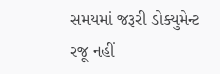સમયમાં જરૂરી ડોક્યુમેન્ટ રજૂ નહીં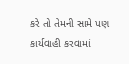કરે તો તેમની સામે પણ કાર્યવાહી કરવામાં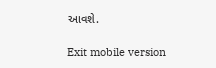આવશે.

Exit mobile version